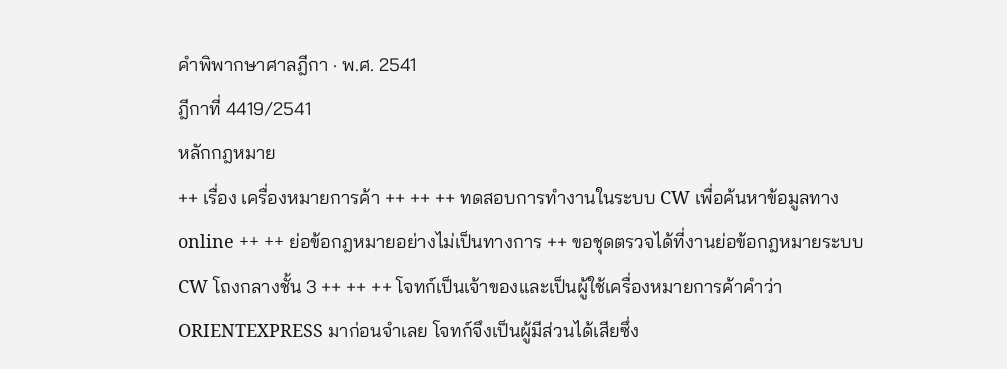คำพิพากษาศาลฎีกา · พ.ศ. 2541
ฎีกาที่ 4419/2541
หลักกฎหมาย
++ เรื่อง เครื่องหมายการค้า ++ ++ ++ ทดสอบการทำงานในระบบ CW เพื่อค้นหาข้อมูลทาง online ++ ++ ย่อข้อกฎหมายอย่างไม่เป็นทางการ ++ ขอชุดตรวจได้ที่งานย่อข้อกฎหมายระบบ CW โถงกลางชั้น 3 ++ ++ ++ โจทก์เป็นเจ้าของและเป็นผู้ใช้เครื่องหมายการค้าคำว่า ORIENTEXPRESS มาก่อนจำเลย โจทก์จึงเป็นผู้มีส่วนได้เสียซึ่ง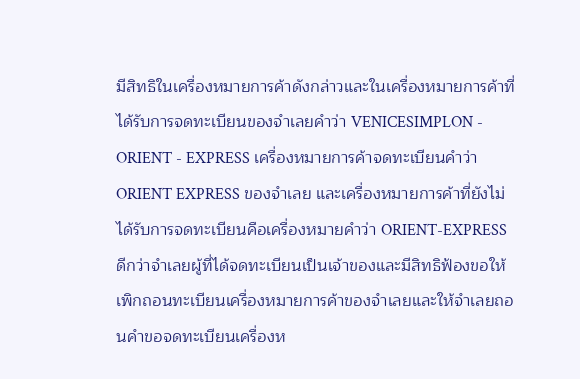มีสิทธิในเครื่องหมายการค้าดังกล่าวและในเครื่องหมายการค้าที่ได้รับการจดทะเบียนของจำเลยคำว่า VENICESIMPLON - ORIENT - EXPRESS เครื่องหมายการค้าจดทะเบียนคำว่า ORIENT EXPRESS ของจำเลย และเครื่องหมายการค้าที่ยังไม่ได้รับการจดทะเบียนคือเครื่องหมายคำว่า ORIENT-EXPRESS ดีกว่าจำเลยผู้ที่ได้จดทะเบียนเป็นเจ้าของและมีสิทธิฟ้องขอให้เพิกถอนทะเบียนเครื่องหมายการค้าของจำเลยและให้จำเลยถอนคำขอจดทะเบียนเครื่องห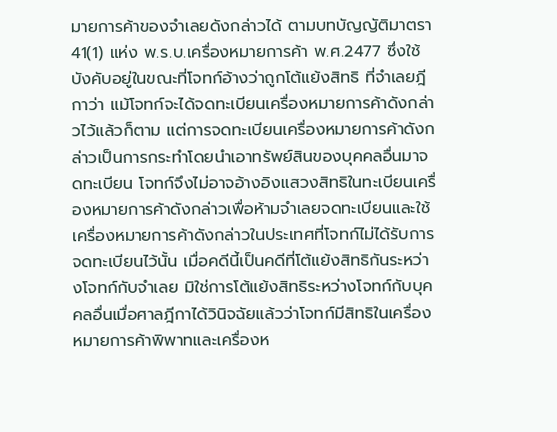มายการค้าของจำเลยดังกล่าวได้ ตามบทบัญญัติมาตรา 41(1) แห่ง พ.ร.บ.เครื่องหมายการค้า พ.ศ.2477 ซึ่งใช้บังคับอยู่ในขณะที่โจทก์อ้างว่าถูกโต้แย้งสิทธิ ที่จำเลยฎีกาว่า แม้โจทก์จะได้จดทะเบียนเครื่องหมายการค้าดังกล่าวไว้แล้วก็ตาม แต่การจดทะเบียนเครื่องหมายการค้าดังกล่าวเป็นการกระทำโดยนำเอาทรัพย์สินของบุคคลอื่นมาจดทะเบียน โจทก์จึงไม่อาจอ้างอิงแสวงสิทธิในทะเบียนเครื่องหมายการค้าดังกล่าวเพื่อห้ามจำเลยจดทะเบียนและใช้เครื่องหมายการค้าดังกล่าวในประเทศที่โจทก์ไม่ได้รับการจดทะเบียนไว้นั้น เมื่อคดีนี้เป็นคดีที่โต้แย้งสิทธิกันระหว่างโจทก์กับจำเลย มิใช่การโต้แย้งสิทธิระหว่างโจทก์กับบุคคลอื่นเมื่อศาลฎีกาได้วินิจฉัยแล้วว่าโจทก์มีสิทธิในเครื่องหมายการค้าพิพาทและเครื่องห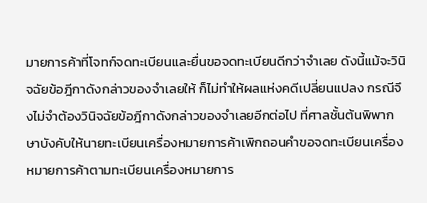มายการค้าที่โจทก์จดทะเบียนและยื่นขอจดทะเบียนดีกว่าจำเลย ดังนี้แม้จะวินิจฉัยข้อฎีกาดังกล่าวของจำเลยให้ ก็ไม่ทำให้ผลแห่งคดีเปลี่ยนแปลง กรณีจึงไม่จำต้องวินิจฉัยข้อฎีกาดังกล่าวของจำเลยอีกต่อไป ที่ศาลชั้นต้นพิพากษาบังคับให้นายทะเบียนเครื่องหมายการค้าเพิกถอนคำขอจดทะเบียนเครื่องหมายการค้าตามทะเบียนเครื่องหมายการ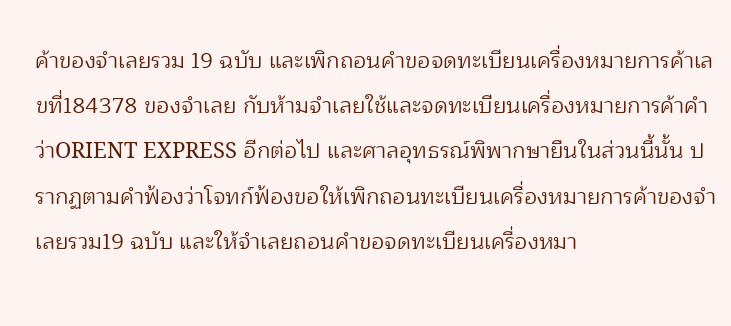ค้าของจำเลยรวม 19 ฉบับ และเพิกถอนคำขอจดทะเบียนเครื่องหมายการค้าเลขที่184378 ของจำเลย กับห้ามจำเลยใช้และจดทะเบียนเครื่องหมายการค้าคำว่าORIENT EXPRESS อีกต่อไป และศาลอุทธรณ์พิพากษายืนในส่วนนี้นั้น ปรากฏตามคำฟ้องว่าโจทก์ฟ้องขอให้เพิกถอนทะเบียนเครื่องหมายการค้าของจำเลยรวม19 ฉบับ และให้จำเลยถอนคำขอจดทะเบียนเครื่องหมา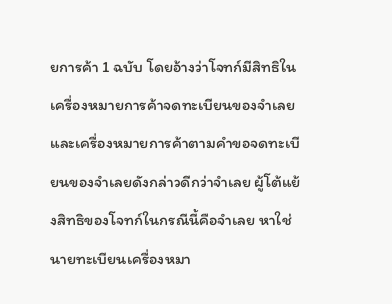ยการค้า 1 ฉบับ โดยอ้างว่าโจทก์มีสิทธิในเครื่องหมายการค้าจดทะเบียนของจำเลยและเครื่องหมายการค้าตามคำขอจดทะเบียนของจำเลยดังกล่าวดีกว่าจำเลย ผู้โต้แย้งสิทธิของโจทก์ในกรณีนี้คือจำเลย หาใช่นายทะเบียนเครื่องหมา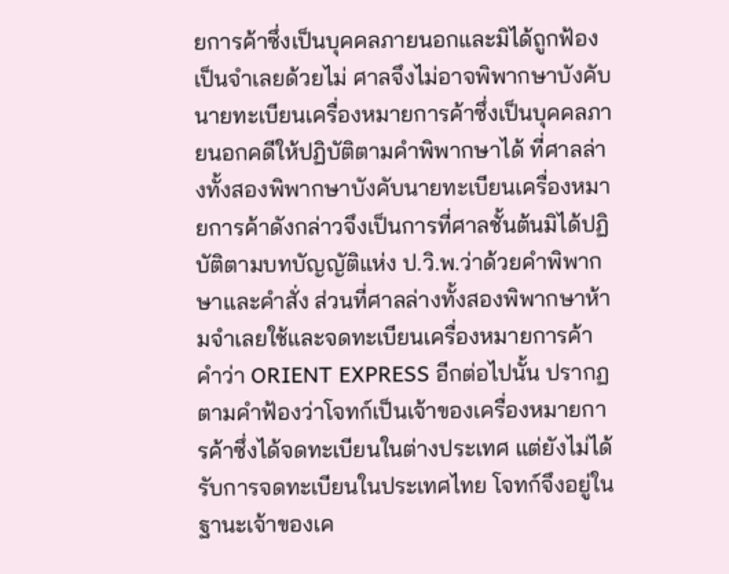ยการค้าซึ่งเป็นบุคคลภายนอกและมิได้ถูกฟ้องเป็นจำเลยด้วยไม่ ศาลจึงไม่อาจพิพากษาบังคับนายทะเบียนเครื่องหมายการค้าซึ่งเป็นบุคคลภายนอกคดีให้ปฏิบัติตามคำพิพากษาได้ ที่ศาลล่างทั้งสองพิพากษาบังคับนายทะเบียนเครื่องหมายการค้าดังกล่าวจึงเป็นการที่ศาลชั้นต้นมิได้ปฏิบัติตามบทบัญญัติแห่ง ป.วิ.พ.ว่าด้วยคำพิพากษาและคำสั่ง ส่วนที่ศาลล่างทั้งสองพิพากษาห้ามจำเลยใช้และจดทะเบียนเครื่องหมายการค้าคำว่า ORIENT EXPRESS อีกต่อไปนั้น ปรากฏตามคำฟ้องว่าโจทก์เป็นเจ้าของเครื่องหมายการค้าซึ่งได้จดทะเบียนในต่างประเทศ แต่ยังไม่ได้รับการจดทะเบียนในประเทศไทย โจทก์จึงอยู่ในฐานะเจ้าของเค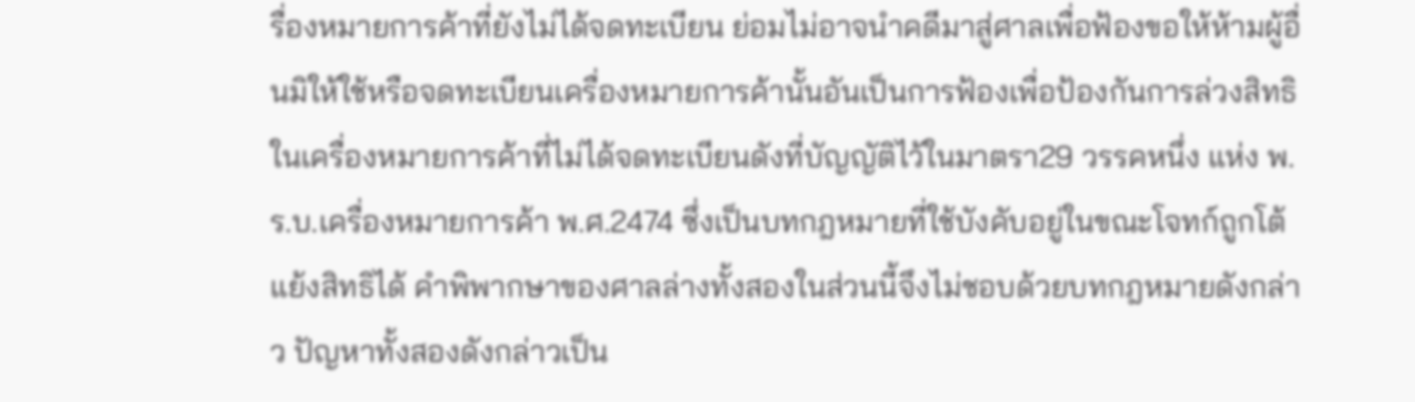รื่องหมายการค้าที่ยังไม่ได้จดทะเบียน ย่อมไม่อาจนำคดีมาสู่ศาลเพื่อฟ้องขอให้ห้ามผู้อื่นมิให้ใช้หรือจดทะเบียนเครื่องหมายการค้านั้นอันเป็นการฟ้องเพื่อป้องกันการล่วงสิทธิในเครื่องหมายการค้าที่ไม่ได้จดทะเบียนดังที่บัญญัติไว้ในมาตรา29 วรรคหนึ่ง แห่ง พ.ร.บ.เครื่องหมายการค้า พ.ศ.2474 ซึ่งเป็นบทกฎหมายที่ใช้บังคับอยู่ในขณะโจทก์ถูกโต้แย้งสิทธิได้ คำพิพากษาของศาลล่างทั้งสองในส่วนนี้จึงไม่ชอบด้วยบทกฎหมายดังกล่าว ปัญหาทั้งสองดังกล่าวเป็น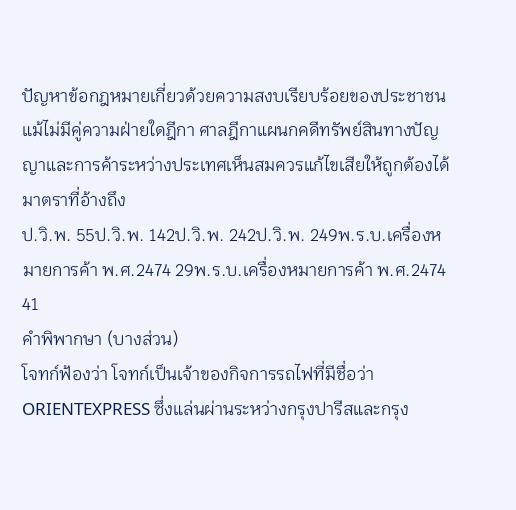ปัญหาข้อกฎหมายเกี่ยวด้วยความสงบเรียบร้อยของประชาชน แม้ไม่มีคู่ความฝ่ายใดฎีกา ศาลฎีกาแผนกคดีทรัพย์สินทางปัญญาและการค้าระหว่างประเทศเห็นสมควรแก้ไขเสียให้ถูกต้องได้
มาตราที่อ้างถึง
ป.วิ.พ. 55ป.วิ.พ. 142ป.วิ.พ. 242ป.วิ.พ. 249พ.ร.บ.เครื่องหมายการค้า พ.ศ.2474 29พ.ร.บ.เครื่องหมายการค้า พ.ศ.2474 41
คำพิพากษา (บางส่วน)
โจทก์ฟ้องว่า โจทก์เป็นเจ้าของกิจการรถไฟที่มีชื่อว่า ORIENTEXPRESS ซึ่งแล่นผ่านระหว่างกรุงปารีสและกรุง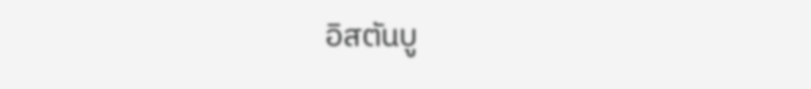อิสตันบู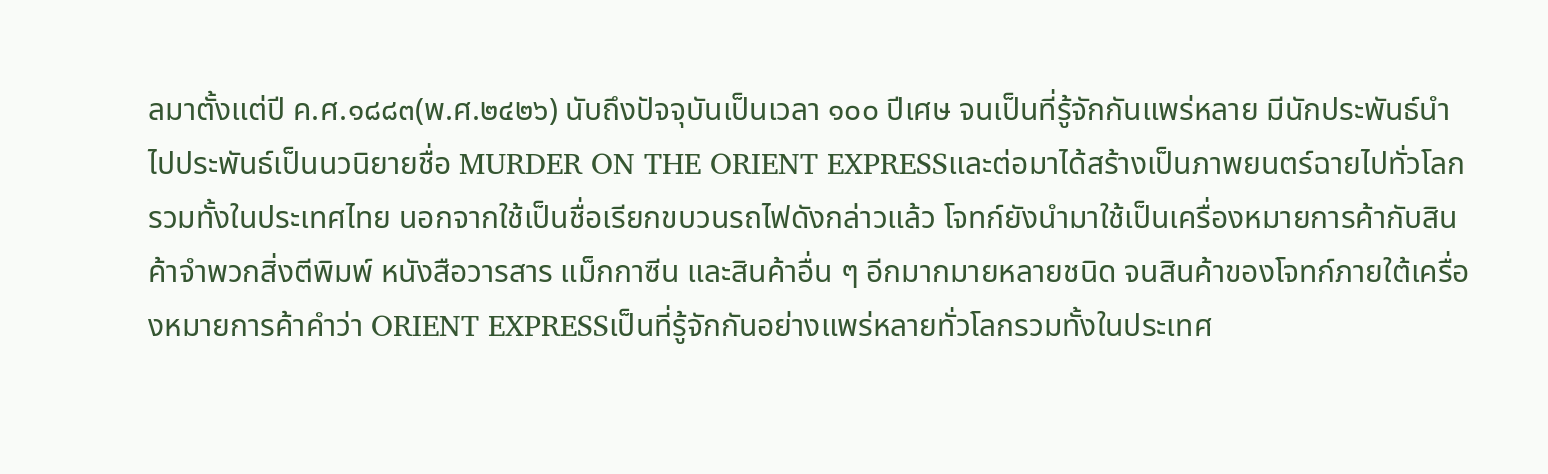ลมาตั้งแต่ปี ค.ศ.๑๘๘๓(พ.ศ.๒๔๒๖) นับถึงปัจจุบันเป็นเวลา ๑๐๐ ปีเศษ จนเป็นที่รู้จักกันแพร่หลาย มีนักประพันธ์นำไปประพันธ์เป็นนวนิยายชื่อ MURDER ON THE ORIENT EXPRESSและต่อมาได้สร้างเป็นภาพยนตร์ฉายไปทั่วโลกรวมทั้งในประเทศไทย นอกจากใช้เป็นชื่อเรียกขบวนรถไฟดังกล่าวแล้ว โจทก์ยังนำมาใช้เป็นเครื่องหมายการค้ากับสินค้าจำพวกสิ่งตีพิมพ์ หนังสือวารสาร แม็กกาซีน และสินค้าอื่น ๆ อีกมากมายหลายชนิด จนสินค้าของโจทก์ภายใต้เครื่องหมายการค้าคำว่า ORIENT EXPRESSเป็นที่รู้จักกันอย่างแพร่หลายทั่วโลกรวมทั้งในประเทศ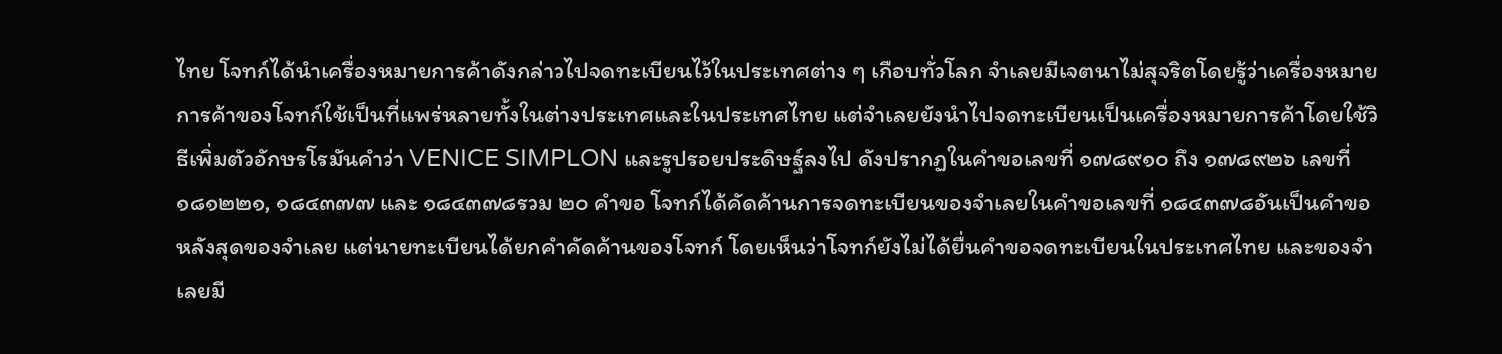ไทย โจทก์ได้นำเครื่องหมายการค้าดังกล่าวไปจดทะเบียนไว้ในประเทศต่าง ๆ เกือบทั่วโลก จำเลยมีเจตนาไม่สุจริตโดยรู้ว่าเครื่องหมายการค้าของโจทก์ใช้เป็นที่แพร่หลายทั้งในต่างประเทศและในประเทศไทย แต่จำเลยยังนำไปจดทะเบียนเป็นเครื่องหมายการค้าโดยใช้วิธีเพิ่มตัวอักษรโรมันคำว่า VENICE SIMPLON และรูปรอยประดิษฐ์ลงไป ดังปรากฏในคำขอเลขที่ ๑๗๘๙๑๐ ถึง ๑๗๘๙๒๖ เลขที่ ๑๘๑๒๒๑, ๑๘๔๓๗๗ และ ๑๘๔๓๗๘รวม ๒๐ คำขอ โจทก์ได้คัดค้านการจดทะเบียนของจำเลยในคำขอเลขที่ ๑๘๔๓๗๘อันเป็นคำขอหลังสุดของจำเลย แต่นายทะเบียนได้ยกคำคัดค้านของโจทก์ โดยเห็นว่าโจทก์ยังไม่ได้ยื่นคำขอจดทะเบียนในประเทศไทย และของจำเลยมี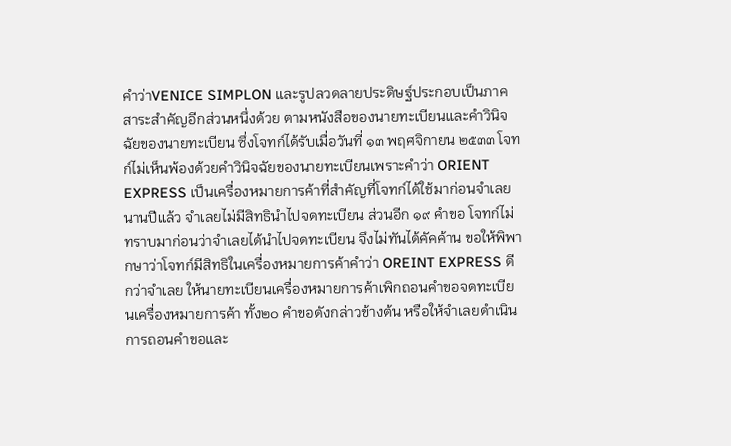คำว่าVENICE SIMPLON และรูปลวดลายประดิษฐ์ประกอบเป็นภาคสาระสำคัญอีกส่วนหนึ่งด้วย ตามหนังสือของนายทะเบียนและคำวินิจฉัยของนายทะเบียน ซึ่งโจทก์ได้รับเมื่อวันที่ ๑๓ พฤศจิกายน ๒๕๓๓ โจทก์ไม่เห็นพ้องด้วยคำวินิจฉัยของนายทะเบียนเพราะคำว่า ORIENT EXPRESS เป็นเครื่องหมายการค้าที่สำคัญที่โจทก์ได้ใช้มาก่อนจำเลยนานปีแล้ว จำเลยไม่มีสิทธินำไปจดทะเบียน ส่วนอีก ๑๙ คำขอ โจทก์ไม่ทราบมาก่อนว่าจำเลยได้นำไปจดทะเบียน จึงไม่ทันได้คัคค้าน ขอให้พิพากษาว่าโจทก์มีสิทธิในเครื่องหมายการค้าคำว่า OREINT EXPRESS ดีกว่าจำเลย ให้นายทะเบียนเครื่องหมายการค้าเพิกถอนคำขอจดทะเบียนเครื่องหมายการค้า ทั้ง๒๐ คำขอดังกล่าวข้างต้น หรือให้จำเลยดำเนินการถอนคำขอและ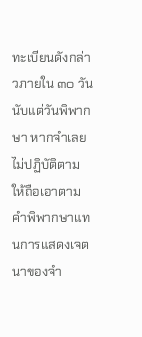ทะเบียนดังกล่าวภายใน ๓๐ วัน นับแต่วันพิพากษา หากจำเลยไม่ปฏิบัติตาม ให้ถือเอาตามคำพิพากษาแทนการแสดงเจตนาของจำ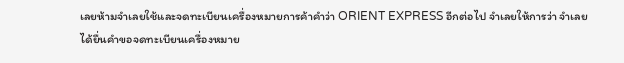เลยห้ามจำเลยใช้และจดทะเบียนเครื่องหมายการค้าคำว่า ORIENT EXPRESS อีกต่อไป จำเลยให้การว่า จำเลยได้ยื่นคำขอจดทะเบียนเครื่องหมาย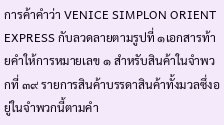การค้าคำว่า VENICE SIMPLON ORIENT EXPRESS กับลวดลายตามรูปที่ ๑เอกสารท้ายคำให้การหมายเลข ๑ สำหรับสินค้าในจำพวกที่ ๓๙ รายการสินค้าบรรดาสินค้าทั้งมวลซึ่งอยู่ในจำพวกนี้ตามคำ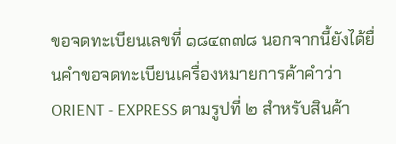ขอจดทะเบียนเลขที่ ๑๘๔๓๗๘ นอกจากนี้ยังได้ยื่นคำขอจดทะเบียนเครื่องหมายการค้าคำว่า ORIENT - EXPRESS ตามรูปที่ ๒ สำหรับสินค้า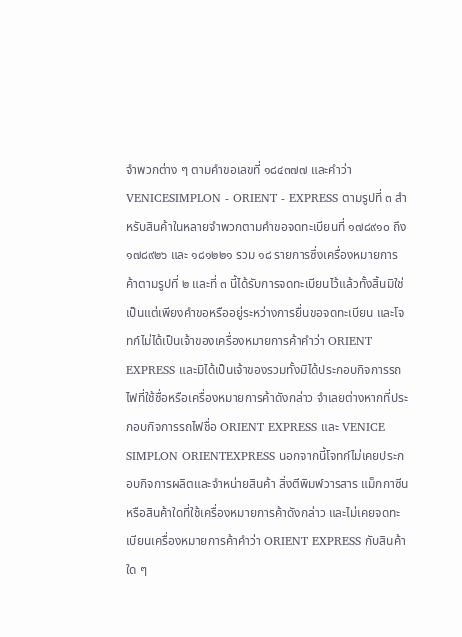จำพวกต่าง ๆ ตามคำขอเลขที่ ๑๘๔๓๗๗ และคำว่า VENICESIMPLON - ORIENT - EXPRESS ตามรูปที่ ๓ สำหรับสินค้าในหลายจำพวกตามคำขอจดทะเบียนที่ ๑๗๘๙๑๐ ถึง ๑๗๘๙๒๖ และ ๑๘๑๒๒๑ รวม ๑๘ รายการซึ่งเครื่องหมายการค้าตามรูปที่ ๒ และที่ ๓ นี้ได้รับการจดทะเบียนไว้แล้วทั้งสิ้นมิใช่เป็นแต่เพียงคำขอหรืออยู่ระหว่างการยื่นขอจดทะเบียน และโจทก์ไม่ได้เป็นเจ้าของเครื่องหมายการค้าคำว่า ORIENT EXPRESS และมิได้เป็นเจ้าของรวมทั้งมิได้ประกอบกิจการรถไฟที่ใช้ชื่อหรือเครื่องหมายการค้าดังกล่าว จำเลยต่างหากที่ประกอบกิจการรถไฟชื่อ ORIENT EXPRESS และ VENICE SIMPLON ORIENTEXPRESS นอกจากนี้โจทก์ไม่เคยประกอบกิจการผลิตและจำหน่ายสินค้า สิ่งตีพิมพ์วารสาร แม็กกาซีน หรือสินค้าใดที่ใช้เครื่องหมายการค้าดังกล่าว และไม่เคยจดทะเบียนเครื่องหมายการค้าคำว่า ORIENT EXPRESS กับสินค้าใด ๆ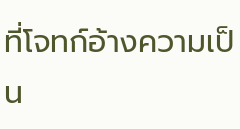ที่โจทก์อ้างความเป็น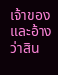เจ้าของและอ้างว่าสิน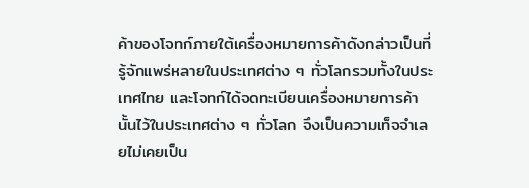ค้าของโจทก์ภายใต้เครื่องหมายการค้าดังกล่าวเป็นที่รู้จักแพร่หลายในประเทศต่าง ๆ ทั่วโลกรวมทั้งในประเทศไทย และโจทก์ได้จดทะเบียนเครื่องหมายการค้านั้นไว้ในประเทศต่าง ๆ ทั่วโลก จึงเป็นความเท็จจำเลยไม่เคยเป็น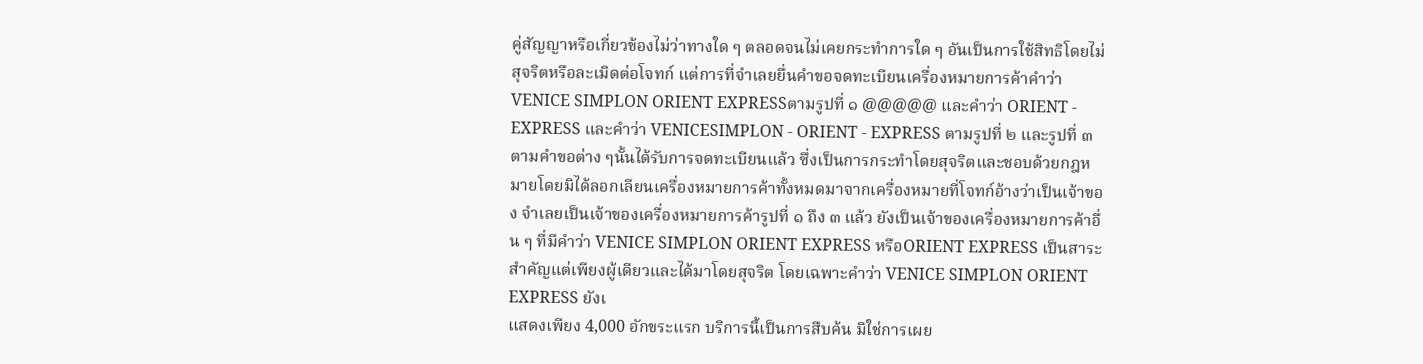คู่สัญญาหรือเกี่ยวข้องไม่ว่าทางใด ๆ ตลอดจนไม่เคยกระทำการใด ๆ อันเป็นการใช้สิทธิโดยไม่สุจริตหรือละเมิดต่อโจทก์ แต่การที่จำเลยยื่นคำขอจดทะเบียนเครื่องหมายการค้าคำว่า VENICE SIMPLON ORIENT EXPRESSตามรูปที่ ๑ @@@@@ และคำว่า ORIENT - EXPRESS และคำว่า VENICESIMPLON - ORIENT - EXPRESS ตามรูปที่ ๒ และรูปที่ ๓ ตามคำขอต่าง ๆนั้นได้รับการจดทะเบียนแล้ว ซึ่งเป็นการกระทำโดยสุจริตและชอบด้วยกฎหมายโดยมิได้ลอกเลียนเครื่องหมายการค้าทั้งหมดมาจากเครื่องหมายที่โจทก์อ้างว่าเป็นเจ้าของ จำเลยเป็นเจ้าของเครื่องหมายการค้ารูปที่ ๑ ถึง ๓ แล้ว ยังเป็นเจ้าของเครื่องหมายการค้าอื่น ๆ ที่มีคำว่า VENICE SIMPLON ORIENT EXPRESS หรือORIENT EXPRESS เป็นสาระสำคัญแต่เพียงผู้เดียวและได้มาโดยสุจริต โดยเฉพาะคำว่า VENICE SIMPLON ORIENT EXPRESS ยังเ
แสดงเพียง 4,000 อักขระแรก บริการนี้เป็นการสืบค้น มิใช่การเผย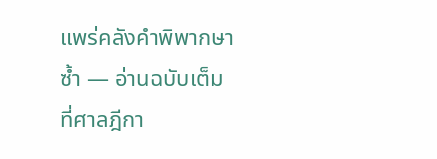แพร่คลังคำพิพากษาซ้ำ — อ่านฉบับเต็มที่ศาลฎีกา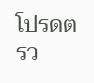โปรดตรว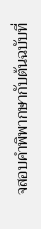จสอบคำพิพากษากับต้นฉบับที่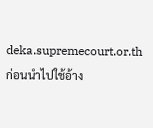deka.supremecourt.or.th ก่อนนำไปใช้อ้าง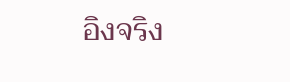อิงจริง